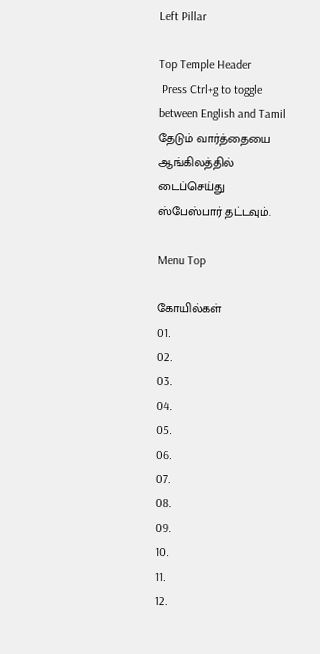Left Pillar

Top Temple Header
 Press Ctrl+g to toggle between English and Tamil
தேடும் வார்த்தையை ஆங்கிலத்தில் டைப்செய்து ஸ்பேஸ்பார் தட்டவும்.

Menu Top

கோயில்கள்
01.
02.
03.
04.
05.
06.
07.
08.
09.
10.
11.
12.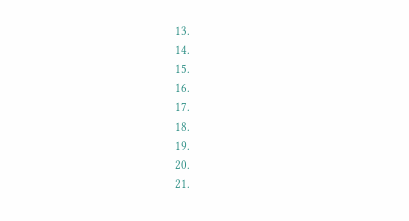13.
14.
15.
16.
17.
18.
19.
20.
21.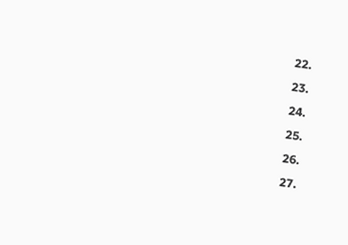22.
23.
24.
25.
26.
27.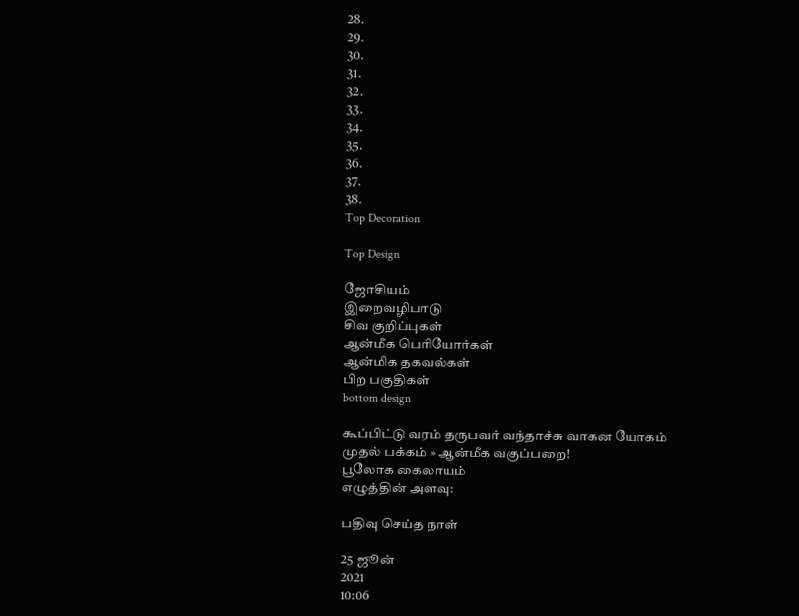28.
29.
30.
31.
32.
33.
34.
35.
36.
37.
38.
Top Decoration

Top Design

ஜோசியம்
இறைவழிபாடு
சிவ குறிப்புகள்
ஆன்மீக பெரியோர்கள்
ஆன்மிக தகவல்கள்
பிற பகுதிகள்
bottom design

கூப்பிட்டு வரம் தருபவர் வந்தாச்சு வாகன யோகம்
முதல் பக்கம் » ஆன்மீக வகுப்பறை!
பூலோக கைலாயம்
எழுத்தின் அளவு:

பதிவு செய்த நாள்

25 ஜூன்
2021
10:06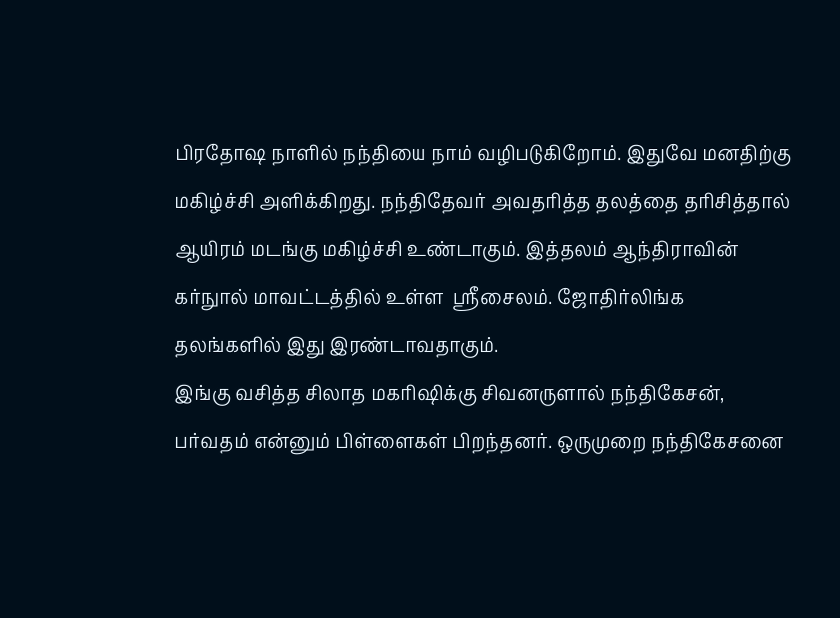பிரதோஷ நாளில் நந்தியை நாம் வழிபடுகிறோம். இதுவே மனதிற்கு மகிழ்ச்சி அளிக்கிறது. நந்திதேவர் அவதரித்த தலத்தை தரிசித்தால் ஆயிரம் மடங்கு மகிழ்ச்சி உண்டாகும். இத்தலம் ஆந்திராவின் கர்நுால் மாவட்டத்தில் உள்ள  ஸ்ரீசைலம். ஜோதிர்லிங்க தலங்களில் இது இரண்டாவதாகும்.
இங்கு வசித்த சிலாத மகரிஷிக்கு சிவனருளால் நந்திகேசன், பர்வதம் என்னும் பிள்ளைகள் பிறந்தனர். ஒருமுறை நந்திகேசனை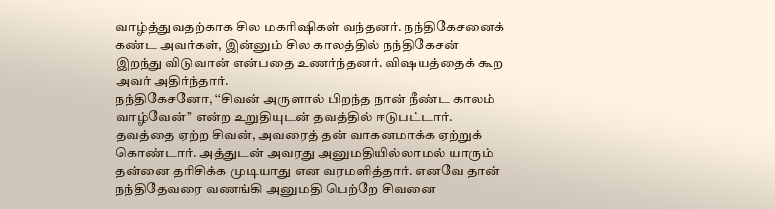வாழ்த்துவதற்காக சில மகரிஷிகள் வந்தனர். நந்திகேசனைக் கண்ட அவர்கள், இன்னும் சில காலத்தில் நந்திகேசன் இறந்து விடுவான் என்பதை உணர்ந்தனர். விஷயத்தைக் கூற அவர் அதிர்ந்தார்.
நந்திகேசனோ, ‘‘சிவன் அருளால் பிறந்த நான் நீண்ட காலம் வாழ்வேன்’’ என்ற உறுதியுடன் தவத்தில் ஈடுபட்டார்.  தவத்தை ஏற்ற சிவன், அவரைத் தன் வாகனமாக்க ஏற்றுக் கொண்டார். அத்துடன் அவரது அனுமதியில்லாமல் யாரும் தன்னை தரிசிக்க முடியாது என வரமளித்தார். எனவே தான் நந்திதேவரை வணங்கி அனுமதி பெற்றே சிவனை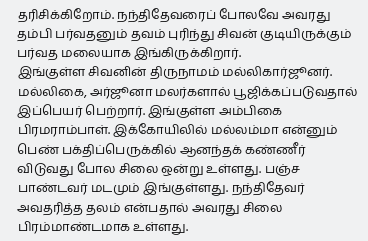தரிசிக்கிறோம். நந்திதேவரைப் போலவே அவரது தம்பி பர்வதனும் தவம் புரிந்து சிவன் குடியிருக்கும் பர்வத மலையாக இங்கிருக்கிறார்.
இங்குள்ள சிவனின் திருநாமம் மல்லிகார்ஜூனர். மல்லிகை, அர்ஜூனா மலர்களால் பூஜிக்கப்படுவதால் இப்பெயர் பெற்றார். இங்குள்ள அம்பிகை பிரமராம்பாள். இக்கோயிலில் மல்லம்மா என்னும் பெண் பக்திப்பெருக்கில் ஆனந்தக் கண்ணீர் விடுவது போல சிலை ஒன்று உள்ளது. பஞ்ச பாண்டவர் மடமும் இங்குள்ளது. நந்திதேவர் அவதரித்த தலம் என்பதால் அவரது சிலை பிரம்மாண்டமாக உள்ளது.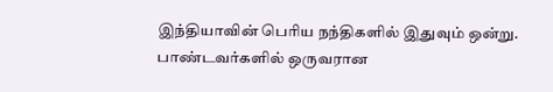இந்தியாவின் பெரிய நந்திகளில் இதுவும் ஒன்று.
பாண்டவர்களில் ஒருவரான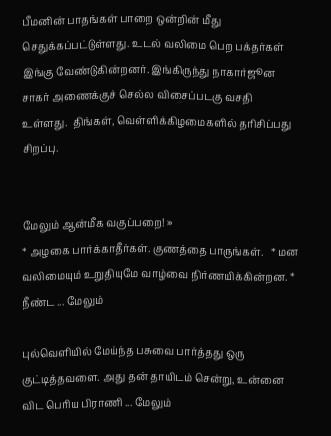பீமனின் பாதங்கள் பாறை ஒன்றின் மீது செதுக்கப்பட்டுள்ளது. உடல் வலிமை பெற பக்தர்கள் இங்கு வேண்டுகின்றனர். இங்கிருந்து நாகார்ஜூன சாகர் அணைக்குச் செல்ல விசைப்படகு வசதி உள்ளது.  திங்கள், வெள்ளிக்கிழமைகளில் தரிசிப்பது சிறப்பு.


மேலும் ஆன்மீக வகுப்பறை! »
* அழகை பார்க்காதீர்கள். குணத்தை பாருங்கள்.   * மன வலிமையும் உறுதியுமே வாழ்வை நிர்ணயிக்கின்றன. * நீண்ட ... மேலும்

புல்வெளியில் மேய்ந்த பசுவை பார்த்தது ஒரு குட்டித்தவளை. அது தன் தாயிடம் சென்று, உன்னை விட பெரிய பிராணி ... மேலும்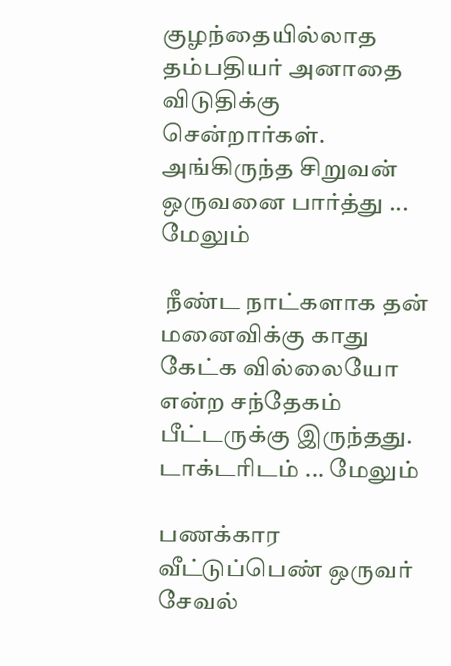குழந்தையில்லாத  தம்பதியர் அனாதை விடுதிக்கு சென்றார்கள். அங்கிருந்த சிறுவன் ஒருவனை பார்த்து ... மேலும்

 நீண்ட நாட்களாக தன் மனைவிக்கு காது கேட்க வில்லையோ என்ற சந்தேகம் பீட்டருக்கு இருந்தது. டாக்டரிடம் ... மேலும்

பணக்கார வீட்டுப்பெண் ஒருவர் சேவல்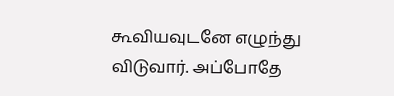கூவியவுடனே எழுந்து விடுவார். அப்போதே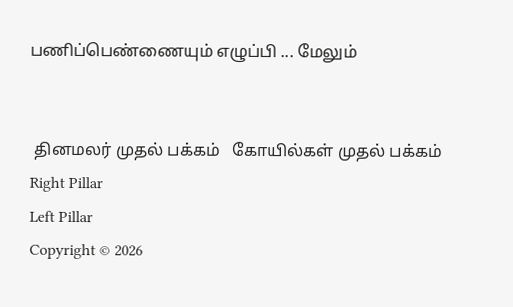பணிப்பெண்ணையும் எழுப்பி ... மேலும்


 தினமலர் முதல் பக்கம்   கோயில்கள் முதல் பக்கம்
Right Pillar
Left Pillar
Copyright © 2026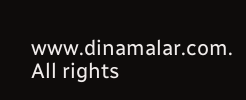www.dinamalar.com. All rights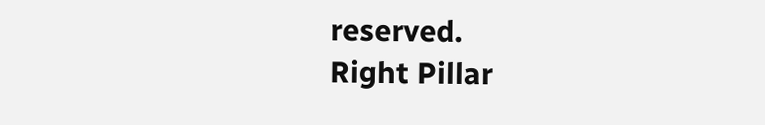reserved.
Right Pillar